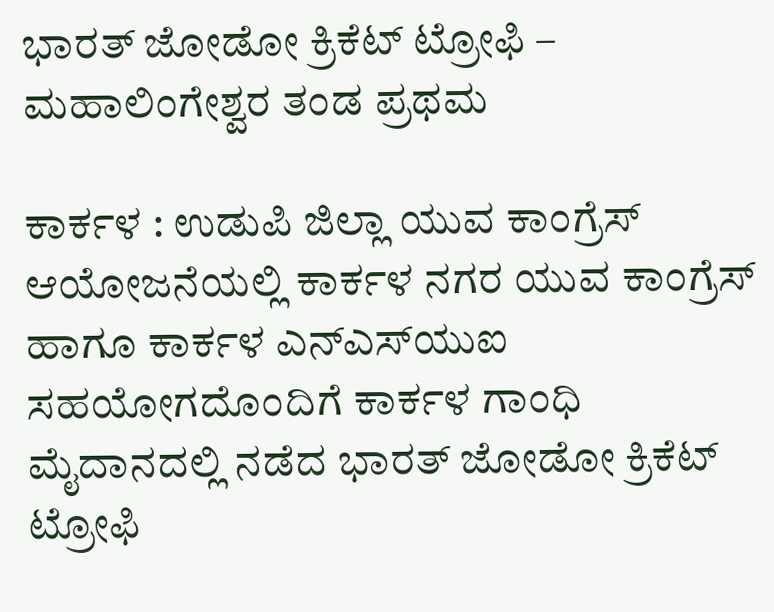ಭಾರತ್‌ ಜೋಡೋ ಕ್ರಿಕೆಟ್‌ ಟ್ರೋಫಿ – ಮಹಾಲಿಂಗೇಶ್ವರ ತಂಡ ಪ್ರಥಮ

ಕಾರ್ಕಳ : ಉಡುಪಿ ಜಿಲ್ಲಾ ಯುವ ಕಾಂಗ್ರೆಸ್ ಆಯೋಜನೆಯಲ್ಲಿ ಕಾರ್ಕಳ ನಗರ ಯುವ ಕಾಂಗ್ರೆಸ್ ಹಾಗೂ ಕಾರ್ಕಳ ಎನ್‌ಎಸ್‌ಯುಐ ಸಹಯೋಗದೊಂದಿಗೆ ಕಾರ್ಕಳ ಗಾಂಧಿ ಮೈದಾನದಲ್ಲಿ ನಡೆದ ಭಾರತ್ ಜೋಡೋ ಕ್ರಿಕೆಟ್ ಟ್ರೋಫಿ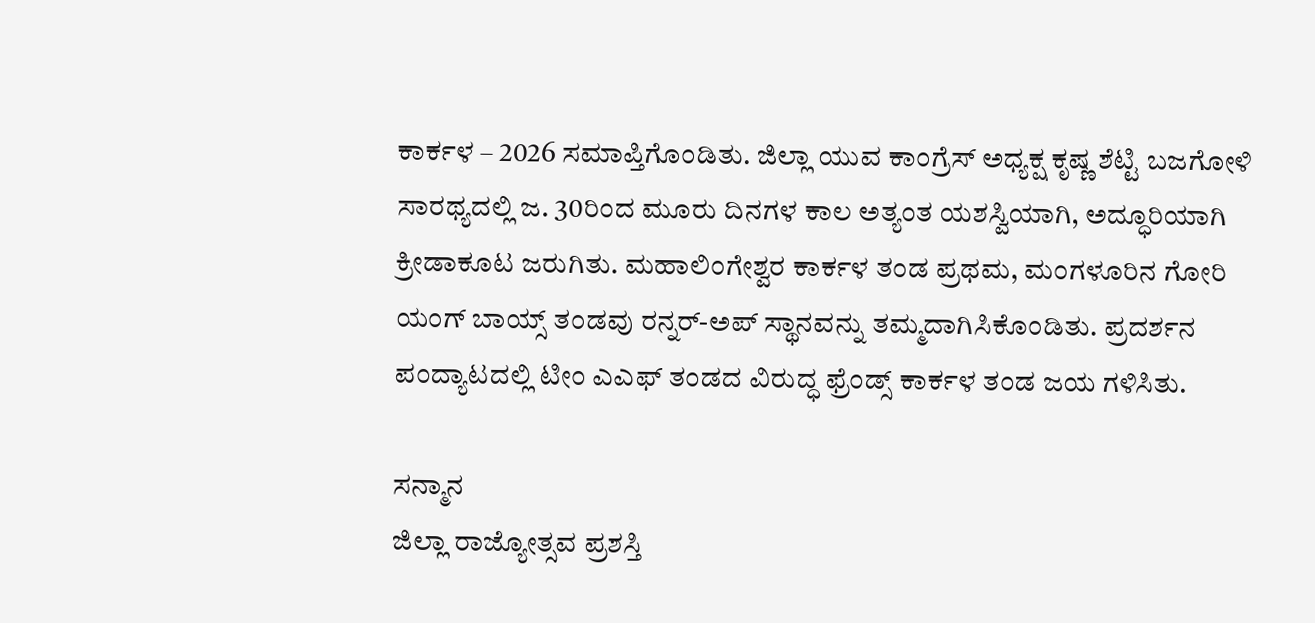ಕಾರ್ಕಳ – 2026 ಸಮಾಪ್ತಿಗೊಂಡಿತು. ಜಿಲ್ಲಾ ಯುವ ಕಾಂಗ್ರೆಸ್‌ ಅಧ್ಯಕ್ಷ ಕೃಷ್ಣ ಶೆಟ್ಟಿ ಬಜಗೋಳಿ ಸಾರಥ್ಯದಲ್ಲಿ ಜ. 30ರಿಂದ ಮೂರು ದಿನಗಳ ಕಾಲ ಅತ್ಯಂತ ಯಶಸ್ವಿಯಾಗಿ, ಅದ್ಧೂರಿಯಾಗಿ ಕ್ರೀಡಾಕೂಟ ಜರುಗಿತು. ಮಹಾಲಿಂಗೇಶ್ವರ ಕಾರ್ಕಳ ತಂಡ ಪ್ರಥಮ, ಮಂಗಳೂರಿನ ಗೋರಿ ಯಂಗ್ ಬಾಯ್ಸ್ ತಂಡವು ರನ್ನರ್-ಅಪ್ ಸ್ಥಾನವನ್ನು ತಮ್ಮದಾಗಿಸಿಕೊಂಡಿತು. ಪ್ರದರ್ಶನ ಪಂದ್ಯಾಟದಲ್ಲಿ ಟೀಂ ಎಎಫ್‌ ತಂಡದ ವಿರುದ್ಧ ಫ್ರೆಂಡ್ಸ್‌ ಕಾರ್ಕಳ ತಂಡ ಜಯ ಗಳಿಸಿತು.

ಸನ್ಮಾನ
ಜಿಲ್ಲಾ ರಾಜ್ಯೋತ್ಸವ ಪ್ರಶಸ್ತಿ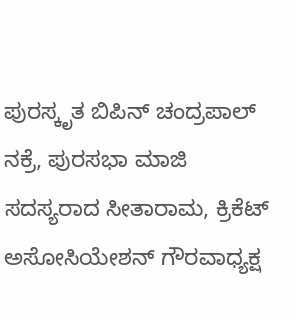ಪುರಸ್ಕೃತ ಬಿಪಿನ್ ಚಂದ್ರಪಾಲ್ ನಕ್ರೆ, ಪುರಸಭಾ ಮಾಜಿ ಸದಸ್ಯರಾದ ಸೀತಾರಾಮ, ಕ್ರಿಕೆಟ್‌ ಅಸೋಸಿಯೇಶನ್‌ ಗೌರವಾಧ್ಯಕ್ಷ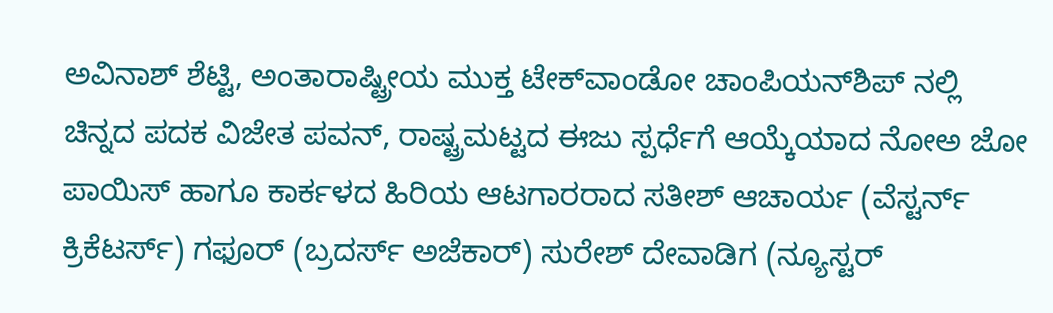ಅವಿನಾಶ್ ಶೆಟ್ಟಿ, ಅಂತಾರಾಷ್ಟ್ರೀಯ ಮುಕ್ತ ಟೇಕ್‌ವಾಂಡೋ ಚಾಂಪಿಯನ್‌ಶಿಪ್ ನಲ್ಲಿ ಚಿನ್ನದ ಪದಕ ವಿಜೇತ ಪವನ್, ರಾಷ್ಟ್ರಮಟ್ಟದ ಈಜು ಸ್ಪರ್ಧೆಗೆ ಆಯ್ಕೆಯಾದ ನೋಅ ಜೋ ಪಾಯಿಸ್ ಹಾಗೂ ಕಾರ್ಕಳದ ಹಿರಿಯ ಆಟಗಾರರಾದ ಸತೀಶ್ ಆಚಾರ್ಯ (ವೆಸ್ಟರ್ನ್ ಕ್ರಿಕೆಟರ್ಸ್) ಗಫೂರ್ (ಬ್ರದರ್ಸ್ ಅಜೆಕಾರ್) ಸುರೇಶ್ ದೇವಾಡಿಗ (ನ್ಯೂಸ್ಟರ್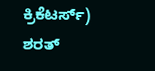ಕ್ರಿಕೆಟರ್ಸ್) ಶರತ್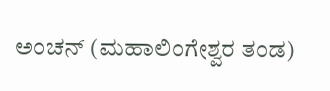ಅಂಚನ್ (ಮಹಾಲಿಂಗೇಶ್ವರ ತಂಡ)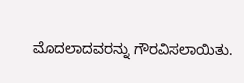ಮೊದಲಾದವರನ್ನು ಗೌರವಿಸಲಾಯಿತು.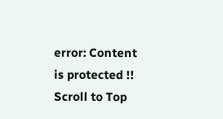error: Content is protected !!
Scroll to Top